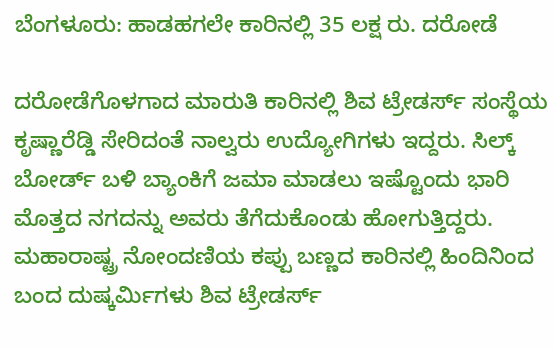ಬೆಂಗಳೂರು: ಹಾಡಹಗಲೇ ಕಾರಿನಲ್ಲಿ 35 ಲಕ್ಷ ರು. ದರೋಡೆ

ದರೋಡೆಗೊಳಗಾದ ಮಾರುತಿ ಕಾರಿನಲ್ಲಿ ಶಿವ ಟ್ರೇಡರ್ಸ್ ಸಂಸ್ಥೆಯ ಕೃಷ್ಣಾರೆಡ್ಡಿ ಸೇರಿದಂತೆ ನಾಲ್ವರು ಉದ್ಯೋಗಿಗಳು ಇದ್ದರು. ಸಿಲ್ಕ್ ಬೋರ್ಡ್ ಬಳಿ ಬ್ಯಾಂಕಿಗೆ ಜಮಾ ಮಾಡಲು ಇಷ್ಟೊಂದು ಭಾರಿ ಮೊತ್ತದ ನಗದನ್ನು ಅವರು ತೆಗೆದುಕೊಂಡು ಹೋಗುತ್ತಿದ್ದರು.
ಮಹಾರಾಷ್ಟ್ರ ನೋಂದಣಿಯ ಕಪ್ಪು ಬಣ್ಣದ ಕಾರಿನಲ್ಲಿ ಹಿಂದಿನಿಂದ ಬಂದ ದುಷ್ಕರ್ಮಿಗಳು ಶಿವ ಟ್ರೇಡರ್ಸ್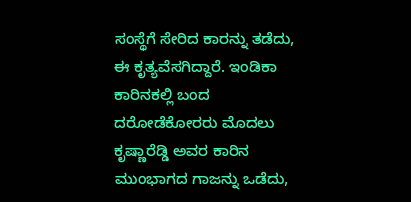ಸಂಸ್ಥೆಗೆ ಸೇರಿದ ಕಾರನ್ನು ತಡೆದು, ಈ ಕೃತ್ಯವೆಸಗಿದ್ದಾರೆ. ಇಂಡಿಕಾ ಕಾರಿನಕಲ್ಲಿ ಬಂದ ದರೋಡೆಕೋರರು ಮೊದಲು ಕೃಷ್ಣಾರೆಡ್ಡಿ ಅವರ ಕಾರಿನ ಮುಂಭಾಗದ ಗಾಜನ್ನು ಒಡೆದು,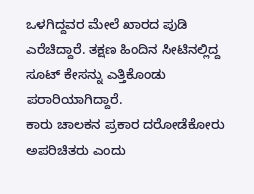ಒಳಗಿದ್ದವರ ಮೇಲೆ ಖಾರದ ಪುಡಿ ಎರೆಚಿದ್ದಾರೆ. ತಕ್ಷಣ ಹಿಂದಿನ ಸೀಟಿನಲ್ಲಿದ್ದ ಸೂಟ್ ಕೇಸನ್ನು ಎತ್ತಿಕೊಂಡು ಪರಾರಿಯಾಗಿದ್ದಾರೆ.
ಕಾರು ಚಾಲಕನ ಪ್ರಕಾರ ದರೋಡೆಕೋರು ಅಪರಿಚಿತರು ಎಂದು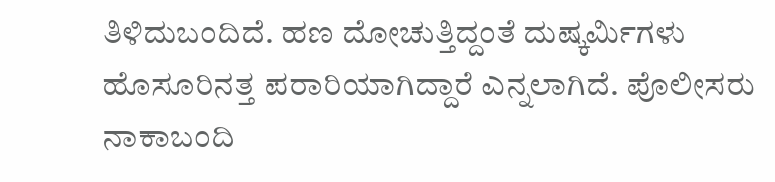ತಿಳಿದುಬಂದಿದೆ. ಹಣ ದೋಚುತ್ತಿದ್ದಂತೆ ದುಷ್ಕರ್ಮಿಗಳು ಹೊಸೂರಿನತ್ತ ಪರಾರಿಯಾಗಿದ್ದಾರೆ ಎನ್ನಲಾಗಿದೆ. ಪೊಲೀಸರು ನಾಕಾಬಂದಿ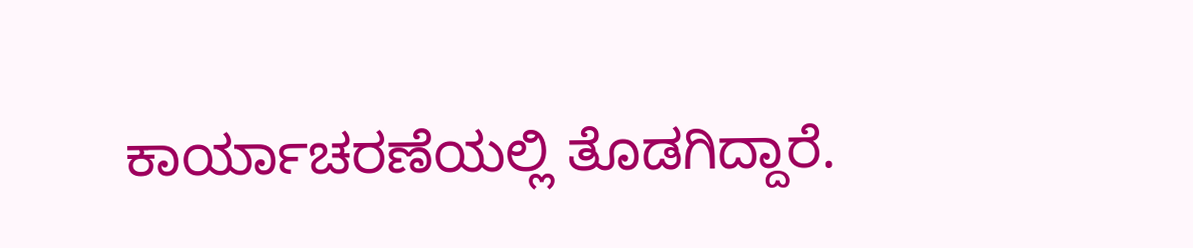ಕಾರ್ಯಾಚರಣೆಯಲ್ಲಿ ತೊಡಗಿದ್ದಾರೆ.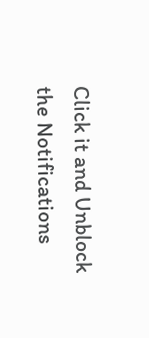Click it and Unblock the Notifications